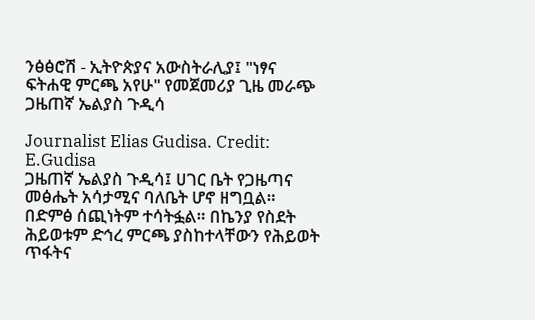ንፅፅሮሽ - ኢትዮጵያና አውስትራሊያ፤ "ነፃና ፍትሐዊ ምርጫ አየሁ" የመጀመሪያ ጊዜ መራጭ ጋዜጠኛ ኤልያስ ጉዲሳ

Journalist Elias Gudisa. Credit: E.Gudisa
ጋዜጠኛ ኤልያስ ጉዲሳ፤ ሀገር ቤት የጋዜጣና መፅሔት አሳታሚና ባለቤት ሆኖ ዘግቧል። በድምፅ ሰጪነትም ተሳትፏል። በኬንያ የስደት ሕይወቱም ድኅረ ምርጫ ያስከተላቸውን የሕይወት ጥፋትና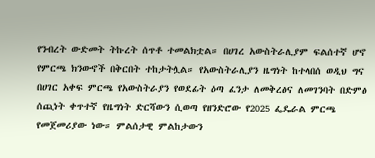የንብረት ውድመት ትኩረት ሰጥቶ ተመልክቷል። በሀገረ አውስትራሊያም ፍልሰተኛ ሆኖ የምርጫ ክንውኖች በቅርበት ተከታትሏል። የአውስትራሊያን ዜግነት ከተላበሰ ወዲህ ግና በሀገር አቀፍ ምርጫ የአውስትራያን የወደፊት ዕጣ ፈንታ ለመቅረፅና ለመገንባት በድምፅ ሰጪነት ቀጥተኛ የዜግነት ድርሻውን ሲወጣ የዘንድሮው የ2025 ፌዴራል ምርጫ የመጀመሪያው ነው። ምልሰታዊ ምልከታውን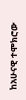ከአሁናዊ ተሞክሮው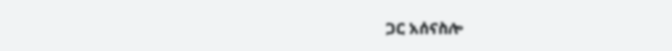ጋር አሰናስሎ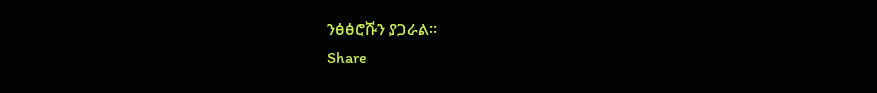ንፅፅሮሹን ያጋራል።
Share